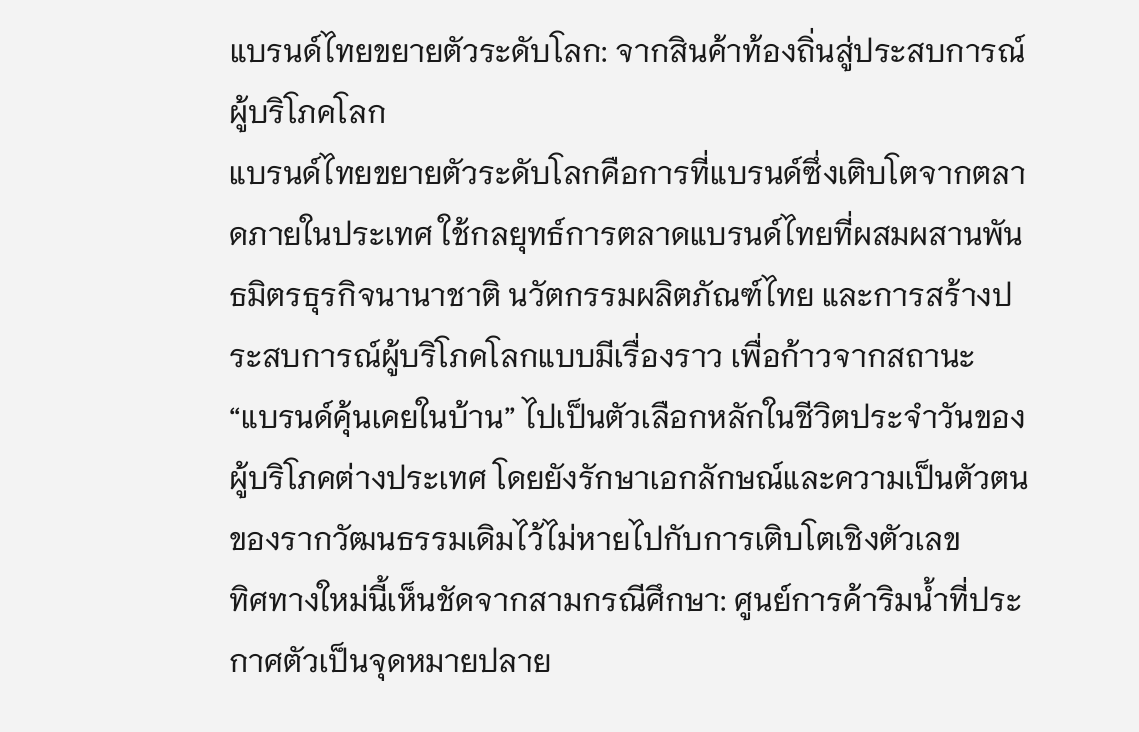แบรนด์ไทยขยายตัวระดับโลก: จากสินค้าท้องถิ่นสู่ประสบการณ์ผู้บริโภคโลก
แบรนด์ไทยขยายตัวระดับโลกคือการที่แบรนด์ซึ่งเติบโตจากตลาดภายในประเทศ ใช้กลยุทธ์การตลาดแบรนด์ไทยที่ผสมผสานพันธมิตรธุรกิจนานาชาติ นวัตกรรมผลิตภัณฑ์ไทย และการสร้างประสบการณ์ผู้บริโภคโลกแบบมีเรื่องราว เพื่อก้าวจากสถานะ “แบรนด์คุ้นเคยในบ้าน” ไปเป็นตัวเลือกหลักในชีวิตประจำวันของผู้บริโภคต่างประเทศ โดยยังรักษาเอกลักษณ์และความเป็นตัวตนของรากวัฒนธรรมเดิมไว้ไม่หายไปกับการเติบโตเชิงตัวเลข
ทิศทางใหม่นี้เห็นชัดจากสามกรณีศึกษา: ศูนย์การค้าริมน้ำที่ประกาศตัวเป็นจุดหมายปลาย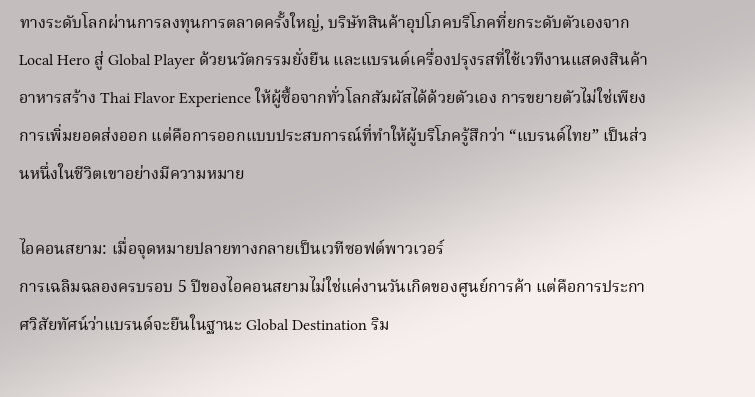ทางระดับโลกผ่านการลงทุนการตลาดครั้งใหญ่, บริษัทสินค้าอุปโภคบริโภคที่ยกระดับตัวเองจาก Local Hero สู่ Global Player ด้วยนวัตกรรมยั่งยืน และแบรนด์เครื่องปรุงรสที่ใช้เวทีงานแสดงสินค้าอาหารสร้าง Thai Flavor Experience ให้ผู้ซื้อจากทั่วโลกสัมผัสได้ด้วยตัวเอง การขยายตัวไม่ใช่เพียงการเพิ่มยอดส่งออก แต่คือการออกแบบประสบการณ์ที่ทำให้ผู้บริโภครู้สึกว่า “แบรนด์ไทย” เป็นส่วนหนึ่งในชีวิตเขาอย่างมีความหมาย

ไอคอนสยาม: เมื่อจุดหมายปลายทางกลายเป็นเวทีซอฟต์พาวเวอร์
การเฉลิมฉลองครบรอบ 5 ปีของไอคอนสยามไม่ใช่แค่งานวันเกิดของศูนย์การค้า แต่คือการประกาศวิสัยทัศน์ว่าแบรนด์จะยืนในฐานะ Global Destination ริม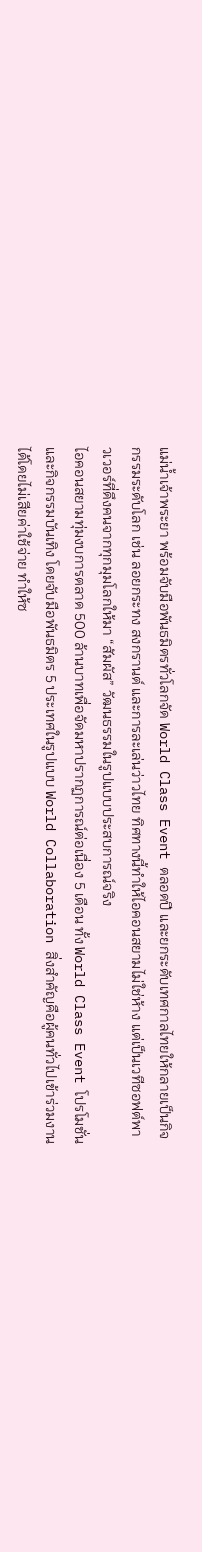แม่น้ำเจ้าพระยา พร้อมจับมือพันธมิตรทั่วโลกจัด World Class Event ตลอดปี และยกระดับเทศกาลไทยให้กลายเป็นกิจกรรมระดับโลก เช่น ลอยกระทง สงกรานต์ และการละเล่นว่าวไทย ทิศทางนี้ทำให้ไอคอนสยามไม่ใช่ห้าง แต่เป็นเวทีซอฟต์พาวเวอร์ที่ดึงคนจากทุกมุมโลกให้มา “สัมผัส” วัฒนธรรมในรูปแบบประสบการณ์จริง
ไอคอนสยามทุ่มงบการตลาด 500 ล้านบาทเพื่อจัดมหาปรากฏการณ์ต่อเนื่อง 5 เดือน ทั้ง World Class Event โปรโมชั่น และกิจกรรมบันเทิง โดยจับมือพันธมิตร 5 ประเทศในรูปแบบ World Collaboration สิ่งสำคัญคือผู้คนทั่วไปเข้าร่วมงานได้โดยไม่เสียค่าใช้จ่าย ทำให้ซ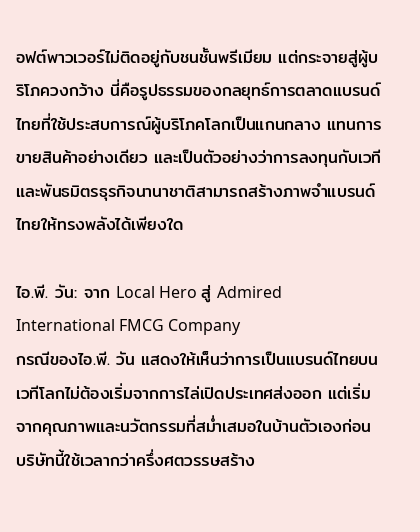อฟต์พาวเวอร์ไม่ติดอยู่กับชนชั้นพรีเมียม แต่กระจายสู่ผู้บริโภควงกว้าง นี่คือรูปธรรมของกลยุทธ์การตลาดแบรนด์ไทยที่ใช้ประสบการณ์ผู้บริโภคโลกเป็นแกนกลาง แทนการขายสินค้าอย่างเดียว และเป็นตัวอย่างว่าการลงทุนกับเวทีและพันธมิตรธุรกิจนานาชาติสามารถสร้างภาพจำแบรนด์ไทยให้ทรงพลังได้เพียงใด

ไอ.พี. วัน: จาก Local Hero สู่ Admired International FMCG Company
กรณีของไอ.พี. วัน แสดงให้เห็นว่าการเป็นแบรนด์ไทยบนเวทีโลกไม่ต้องเริ่มจากการไล่เปิดประเทศส่งออก แต่เริ่มจากคุณภาพและนวัตกรรมที่สม่ำเสมอในบ้านตัวเองก่อน บริษัทนี้ใช้เวลากว่าครึ่งศตวรรษสร้าง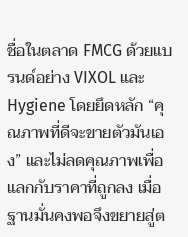ชื่อในตลาด FMCG ด้วยแบรนด์อย่าง VIXOL และ Hygiene โดยยึดหลัก “คุณภาพที่ดีจะขายตัวมันเอง” และไม่ลดคุณภาพเพื่อแลกกับราคาที่ถูกลง เมื่อฐานมั่นคงพอจึงขยายสู่ต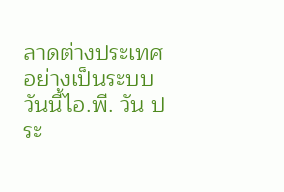ลาดต่างประเทศอย่างเป็นระบบ
วันนี้ไอ.พี. วัน ประ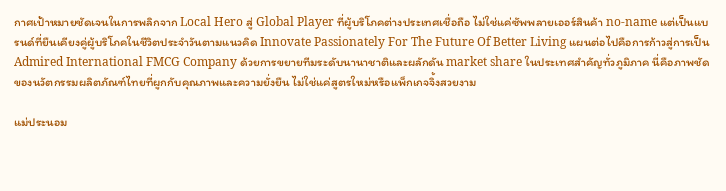กาศเป้าหมายชัดเจนในการพลิกจาก Local Hero สู่ Global Player ที่ผู้บริโภคต่างประเทศเชื่อถือ ไม่ใช่แค่ซัพพลายเออร์สินค้า no-name แต่เป็นแบรนด์ที่ยืนเคียงคู่ผู้บริโภคในชีวิตประจำวันตามแนวคิด Innovate Passionately For The Future Of Better Living แผนต่อไปคือการก้าวสู่การเป็น Admired International FMCG Company ด้วยการขยายทีมระดับนานาชาติและผลักดัน market share ในประเทศสำคัญทั่วภูมิภาค นี่คือภาพชัดของนวัตกรรมผลิตภัณฑ์ไทยที่ผูกกับคุณภาพและความยั่งยืน ไม่ใช่แค่สูตรใหม่หรือแพ็กเกจจิ้งสวยงาม

แม่ประนอม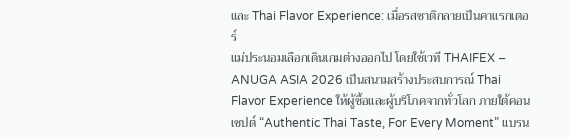และ Thai Flavor Experience: เมื่อรสชาติกลายเป็นคาแรกเตอร์
แม่ประนอมเลือกเดินเกมต่างออกไป โดยใช้เวที THAIFEX – ANUGA ASIA 2026 เป็นสนามสร้างประสบการณ์ Thai Flavor Experience ให้ผู้ซื้อและผู้บริโภคจากทั่วโลก ภายใต้คอนเซปต์ “Authentic Thai Taste, For Every Moment” แบรน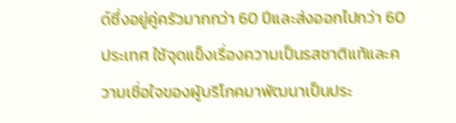ด์ซึ่งอยู่คู่ครัวมากกว่า 60 ปีและส่งออกไปกว่า 60 ประเทศ ใช้จุดแข็งเรื่องความเป็นรสชาติแท้และความเชื่อใจของผู้บริโภคมาพัฒนาเป็นประ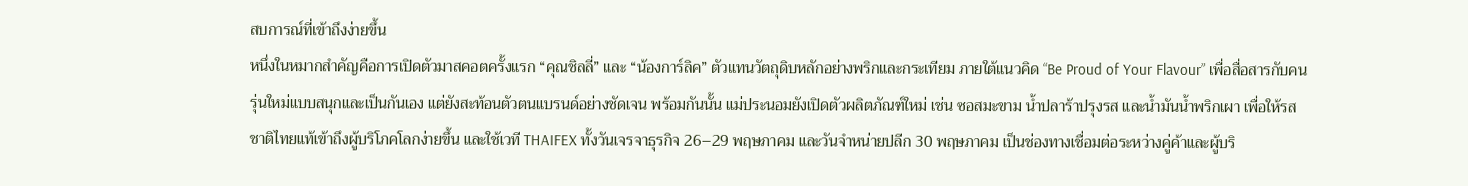สบการณ์ที่เข้าถึงง่ายขึ้น
หนึ่งในหมากสำคัญคือการเปิดตัวมาสคอตครั้งแรก “คุณชิลลี่” และ “น้องการ์ลิค” ตัวแทนวัตถุดิบหลักอย่างพริกและกระเทียม ภายใต้แนวคิด “Be Proud of Your Flavour” เพื่อสื่อสารกับคนรุ่นใหม่แบบสนุกและเป็นกันเอง แต่ยังสะท้อนตัวตนแบรนด์อย่างชัดเจน พร้อมกันนั้น แม่ประนอมยังเปิดตัวผลิตภัณฑ์ใหม่ เช่น ซอสมะขาม น้ำปลาร้าปรุงรส และน้ำมันน้ำพริกเผา เพื่อให้รสชาติไทยแท้เข้าถึงผู้บริโภคโลกง่ายขึ้น และใช้เวที THAIFEX ทั้งวันเจรจาธุรกิจ 26–29 พฤษภาคม และวันจำหน่ายปลีก 30 พฤษภาคม เป็นช่องทางเชื่อมต่อระหว่างคู่ค้าและผู้บริ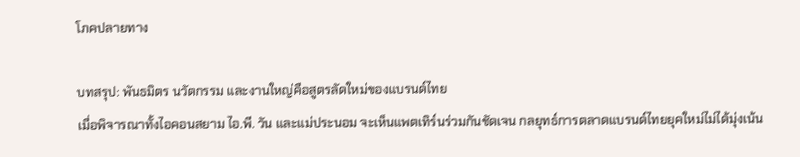โภคปลายทาง

บทสรุป: พันธมิตร นวัตกรรม และงานใหญ่คือสูตรลัดใหม่ของแบรนด์ไทย
เมื่อพิจารณาทั้งไอคอนสยาม ไอ.พี. วัน และแม่ประนอม จะเห็นแพตเทิร์นร่วมกันชัดเจน กลยุทธ์การตลาดแบรนด์ไทยยุคใหม่ไม่ได้มุ่งเน้น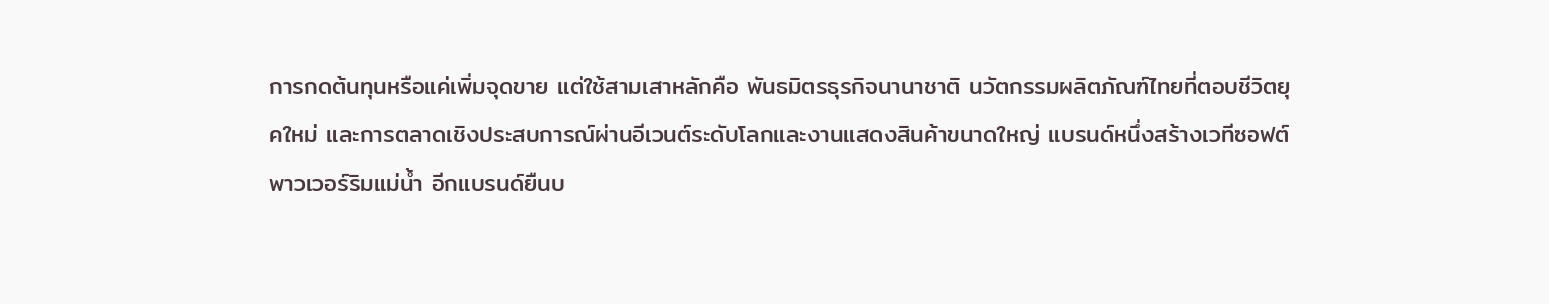การกดต้นทุนหรือแค่เพิ่มจุดขาย แต่ใช้สามเสาหลักคือ พันธมิตรธุรกิจนานาชาติ นวัตกรรมผลิตภัณฑ์ไทยที่ตอบชีวิตยุคใหม่ และการตลาดเชิงประสบการณ์ผ่านอีเวนต์ระดับโลกและงานแสดงสินค้าขนาดใหญ่ แบรนด์หนึ่งสร้างเวทีซอฟต์พาวเวอร์ริมแม่น้ำ อีกแบรนด์ยืนบ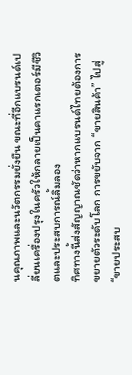นคุณภาพและนวัตกรรมยั่งยืน ขณะที่อีกแบรนด์เปลี่ยนเครื่องปรุงในครัวให้กลายเป็นคาแรกเตอร์มีชีวิตและประสบการณ์ลิ้มลอง
ทิศทางนี้ส่งสัญญาณชัดว่าหากแบรนด์ไทยต้องการขยายตัวระดับโลก การขยับจาก “ขายสินค้า” ไปสู่ “ขายประสบ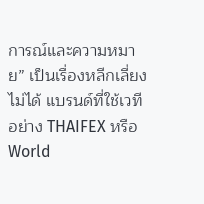การณ์และความหมาย” เป็นเรื่องหลีกเลี่ยงไม่ได้ แบรนด์ที่ใช้เวทีอย่าง THAIFEX หรือ World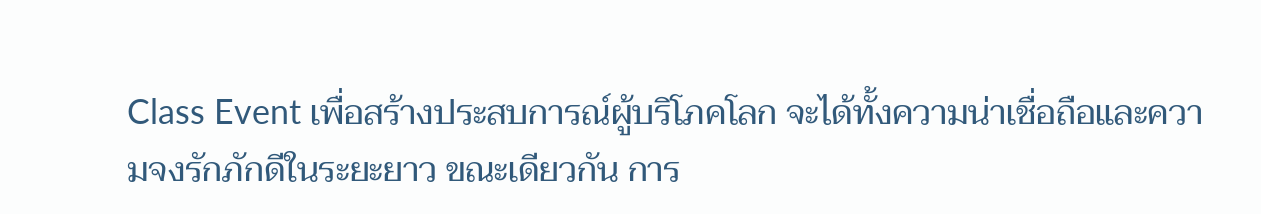Class Event เพื่อสร้างประสบการณ์ผู้บริโภคโลก จะได้ทั้งความน่าเชื่อถือและความจงรักภักดีในระยะยาว ขณะเดียวกัน การ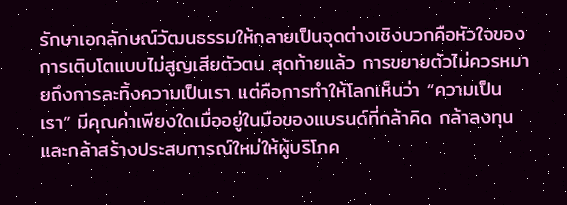รักษาเอกลักษณ์วัฒนธรรมให้กลายเป็นจุดต่างเชิงบวกคือหัวใจของการเติบโตแบบไม่สูญเสียตัวตน สุดท้ายแล้ว การขยายตัวไม่ควรหมายถึงการละทิ้งความเป็นเรา แต่คือการทำให้โลกเห็นว่า “ความเป็นเรา” มีคุณค่าเพียงใดเมื่ออยู่ในมือของแบรนด์ที่กล้าคิด กล้าลงทุน และกล้าสร้างประสบการณ์ใหม่ให้ผู้บริโภค